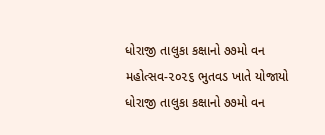ધોરાજી તાલુકા કક્ષાનો ૭૭મો વન મહોત્સવ-૨૦૨૬ ભુતવડ ખાતે યોજાયો
ધોરાજી તાલુકા કક્ષાનો ૭૭મો વન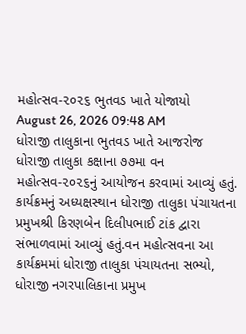મહોત્સવ-૨૦૨૬ ભુતવડ ખાતે યોજાયો
August 26, 2026 09:48 AM
ધોરાજી તાલુકાના ભુતવડ ખાતે આજરોજ ધોરાજી તાલુકા કક્ષાના ૭૭મા વન મહોત્સવ-૨૦૨૬નું આયોજન કરવામાં આવ્યું હતું. કાર્યક્રમનું અધ્યક્ષસ્થાન ધોરાજી તાલુકા પંચાયતના પ્રમુખશ્રી કિરણબેન દિલીપભાઈ ટાંક દ્વારા સંભાળવામાં આવ્યું હતું.વન મહોત્સવના આ કાર્યક્રમમાં ધોરાજી તાલુકા પંચાયતના સભ્યો, ધોરાજી નગરપાલિકાના પ્રમુખ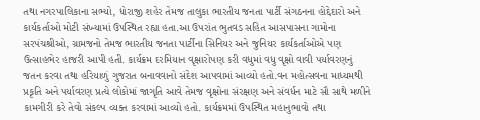તથા નગરપાલિકાના સભ્યો, ધોરાજી શહેર તેમજ તાલુકા ભારતીય જનતા પાર્ટી સંગઠનના હોદ્દેદારો અને કાર્યકર્તાઓ મોટી સંખ્યામાં ઉપસ્થિત રહ્યા હતા.આ ઉપરાંત ભુતવડ સહિત આસપાસના ગામોના સરપંચશ્રીઓ, ગ્રામજનો તેમજ ભારતીય જનતા પાર્ટીના સિનિયર અને જુનિયર કાર્યકર્તાઓએ પણ ઉત્સાહભેર હાજરી આપી હતી. કાર્યક્રમ દરમિયાન વૃક્ષારોપણ કરી વધુમાં વધુ વૃક્ષો વાવી પર્યાવરણનું જતન કરવા તથા હરિયાળું ગુજરાત બનાવવાનો સંદેશ આપવામાં આવ્યો હતો.વન મહોત્સવના માધ્યમથી પ્રકૃતિ અને પર્યાવરણ પ્રત્યે લોકોમાં જાગૃતિ આવે તેમજ વૃક્ષોના સંરક્ષણ અને સંવર્ધન માટે સૌ સાથે મળીને કામગીરી કરે તેવો સંકલ્પ વ્યક્ત કરવામાં આવ્યો હતો. કાર્યક્રમમાં ઉપસ્થિત મહાનુભાવો તથા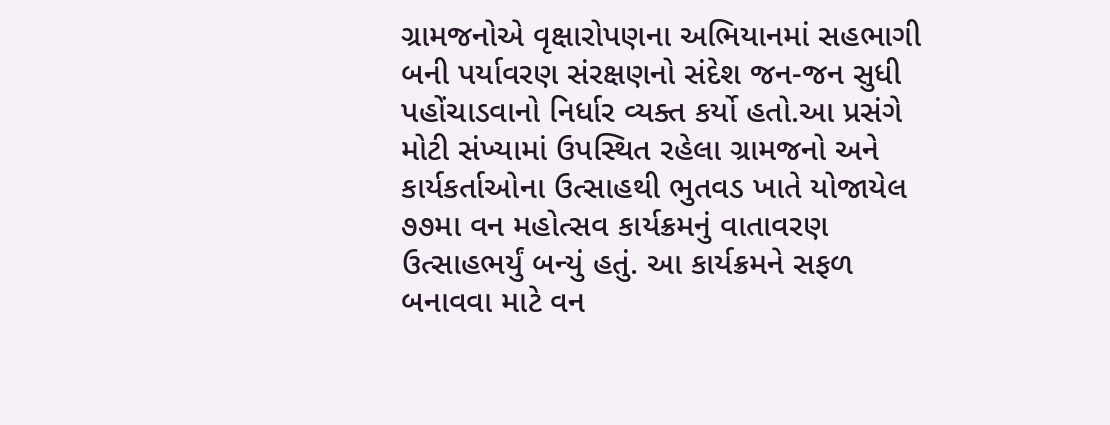ગ્રામજનોએ વૃક્ષારોપણના અભિયાનમાં સહભાગી બની પર્યાવરણ સંરક્ષણનો સંદેશ જન-જન સુધી પહોંચાડવાનો નિર્ધાર વ્યક્ત કર્યો હતો.આ પ્રસંગે મોટી સંખ્યામાં ઉપસ્થિત રહેલા ગ્રામજનો અને કાર્યકર્તાઓના ઉત્સાહથી ભુતવડ ખાતે યોજાયેલ ૭૭મા વન મહોત્સવ કાર્યક્રમનું વાતાવરણ ઉત્સાહભર્યું બન્યું હતું. આ કાર્યક્રમને સફળ બનાવવા માટે વન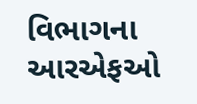વિભાગના આરએફઓ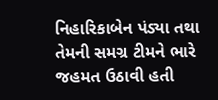નિહારિકાબેન પંડ્યા તથા તેમની સમગ્ર ટીમને ભારે જહમત ઉઠાવી હતી